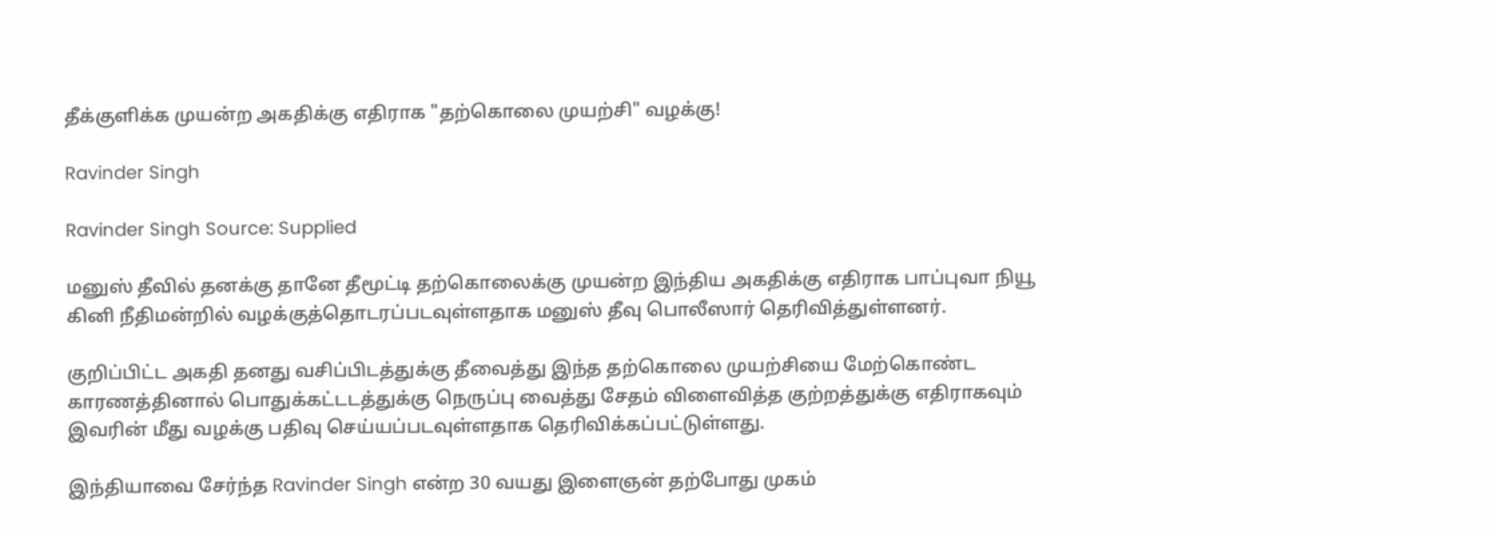தீக்குளிக்க முயன்ற அகதிக்கு எதிராக "தற்கொலை முயற்சி" வழக்கு!

Ravinder Singh

Ravinder Singh Source: Supplied

மனுஸ் தீவில் தனக்கு தானே தீமூட்டி தற்கொலைக்கு முயன்ற இந்திய அகதிக்கு எதிராக பாப்புவா நியூ கினி நீதிமன்றில் வழக்குத்தொடரப்படவுள்ளதாக மனுஸ் தீவு பொலீஸார் தெரிவித்துள்ளனர்.

குறிப்பிட்ட அகதி தனது வசிப்பிடத்துக்கு தீவைத்து இந்த தற்கொலை முயற்சியை மேற்கொண்ட காரணத்தினால் பொதுக்கட்டடத்துக்கு நெருப்பு வைத்து சேதம் விளைவித்த குற்றத்துக்கு எதிராகவும் இவரின் மீது வழக்கு பதிவு செய்யப்படவுள்ளதாக தெரிவிக்கப்பட்டுள்ளது.

இந்தியாவை சேர்ந்த Ravinder Singh என்ற 30 வயது இளைஞன் தற்போது முகம்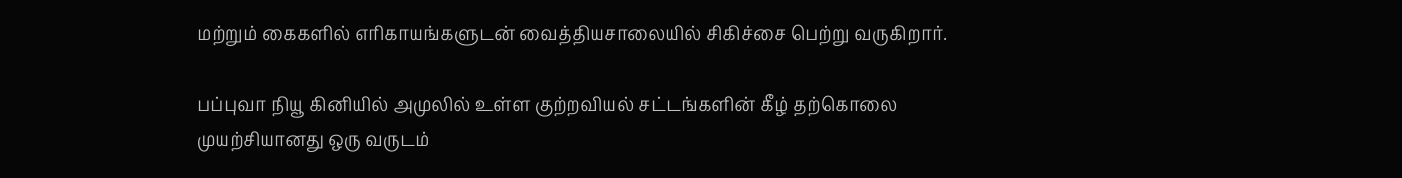மற்றும் கைகளில் எரிகாயங்களுடன் வைத்தியசாலையில் சிகிச்சை பெற்று வருகிறார்.

பப்புவா நியூ கினியில் அமுலில் உள்ள குற்றவியல் சட்டங்களின் கீழ் தற்கொலை முயற்சியானது ஒரு வருடம்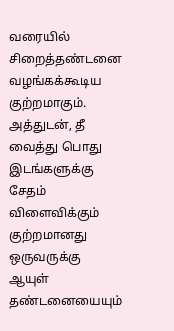வரையில் சிறைத்தண்டனை வழங்கக்கூடிய குற்றமாகும். அத்துடன், தீ வைத்து பொது இடங்களுக்கு சேதம் விளைவிக்கும் குற்றமானது ஒருவருக்கு ஆயுள் தண்டனையையும்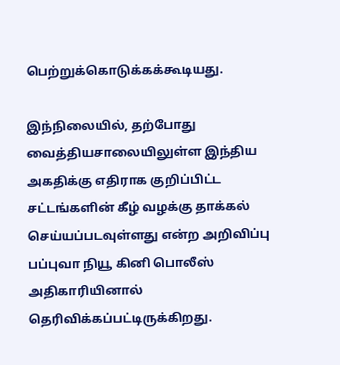பெற்றுக்கொடுக்கக்கூடியது.

இந்நிலையில், தற்போது வைத்தியசாலையிலுள்ள இந்திய அகதிக்கு எதிராக குறிப்பிட்ட சட்டங்களின் கீழ் வழக்கு தாக்கல் செய்யப்படவுள்ளது என்ற அறிவிப்பு பப்புவா நியூ கினி பொலீஸ் அதிகாரியினால் தெரிவிக்கப்பட்டிருக்கிறது.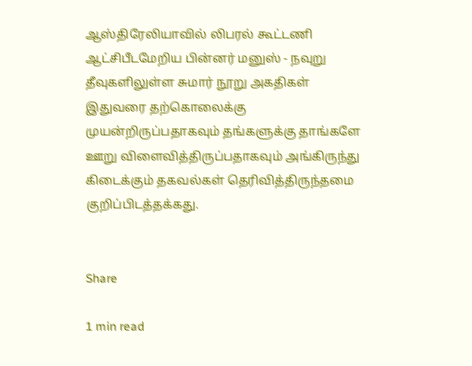ஆஸ்திரேலியாவில் லிபரல் கூட்டணி ஆட்சிபீடமேறிய பின்னர் மனுஸ் - நவுறு தீவுகளிலுள்ள சுமார் நூறு அகதிகள் இதுவரை தற்கொலைக்கு முயன்றிருப்பதாகவும் தங்களுக்கு தாங்களே ஊறு விளைவித்திருப்பதாகவும் அங்கிருந்து கிடைக்கும் தகவல்கள் தெரிவித்திருந்தமை குறிப்பிடத்தக்கது.


Share

1 min read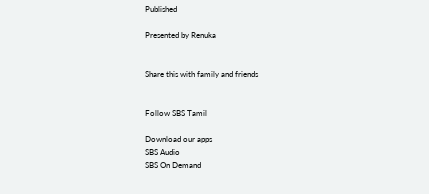Published

Presented by Renuka


Share this with family and friends


Follow SBS Tamil

Download our apps
SBS Audio
SBS On Demand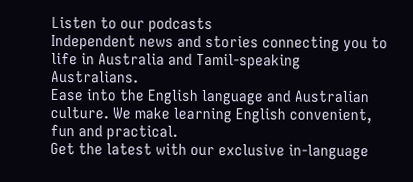Listen to our podcasts
Independent news and stories connecting you to life in Australia and Tamil-speaking Australians.
Ease into the English language and Australian culture. We make learning English convenient, fun and practical.
Get the latest with our exclusive in-language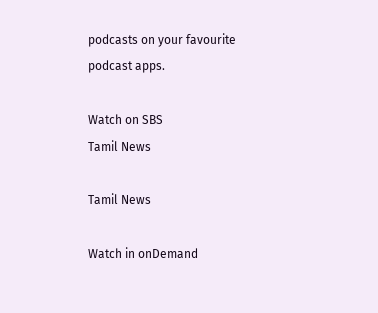podcasts on your favourite podcast apps.

Watch on SBS
Tamil News

Tamil News

Watch in onDemand